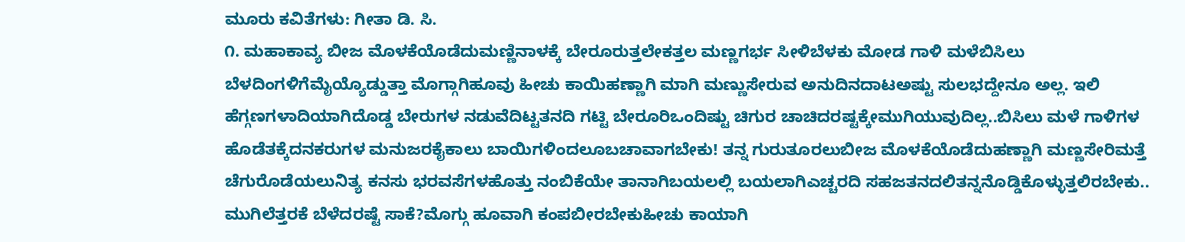ಮೂರು ಕವಿತೆಗಳು: ಗೀತಾ ಡಿ. ಸಿ.
೧. ಮಹಾಕಾವ್ಯ ಬೀಜ ಮೊಳಕೆಯೊಡೆದುಮಣ್ಣಿನಾಳಕ್ಕೆ ಬೇರೂರುತ್ತಲೇಕತ್ತಲ ಮಣ್ಣಗರ್ಭ ಸೀಳಿಬೆಳಕು ಮೋಡ ಗಾಳಿ ಮಳೆಬಿಸಿಲು ಬೆಳದಿಂಗಳಿಗೆಮೈಯ್ಯೊಡ್ಡುತ್ತಾ ಮೊಗ್ಗಾಗಿಹೂವು ಹೀಚು ಕಾಯಿಹಣ್ಣಾಗಿ ಮಾಗಿ ಮಣ್ಣುಸೇರುವ ಅನುದಿನದಾಟಅಷ್ಟು ಸುಲಭದ್ದೇನೂ ಅಲ್ಲ. ಇಲಿ ಹೆಗ್ಗಣಗಳಾದಿಯಾಗಿದೊಡ್ಡ ಬೇರುಗಳ ನಡುವೆದಿಟ್ಟತನದಿ ಗಟ್ಟಿ ಬೇರೂರಿಒಂದಿಷ್ಟು ಚಿಗುರ ಚಾಚಿದರಷ್ಟಕ್ಕೇಮುಗಿಯುವುದಿಲ್ಲ..ಬಿಸಿಲು ಮಳೆ ಗಾಳಿಗಳ ಹೊಡೆತಕ್ಕೆದನಕರುಗಳ ಮನುಜರಕೈಕಾಲು ಬಾಯಿಗಳಿಂದಲೂಬಚಾವಾಗಬೇಕು! ತನ್ನ ಗುರುತೂರಲುಬೀಜ ಮೊಳಕೆಯೊಡೆದುಹಣ್ಣಾಗಿ ಮಣ್ಣಸೇರಿಮತ್ತೆ ಚೆಗುರೊಡೆಯಲುನಿತ್ಯ ಕನಸು ಭರವಸೆಗಳಹೊತ್ತು ನಂಬಿಕೆಯೇ ತಾನಾಗಿಬಯಲಲ್ಲಿ ಬಯಲಾಗಿಎಚ್ಚರದಿ ಸಹಜತನದಲಿತನ್ನನೊಡ್ಡಿಕೊಳ್ಳುತ್ತಲಿರಬೇಕು.. ಮುಗಿಲೆತ್ತರಕೆ ಬೆಳೆದರಷ್ಟೆ ಸಾಕೆ?ಮೊಗ್ಗು ಹೂವಾಗಿ ಕಂಪಬೀರಬೇಕುಹೀಚು ಕಾಯಾಗಿ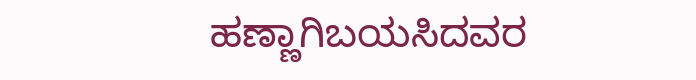ಹಣ್ಣಾಗಿಬಯಸಿದವರ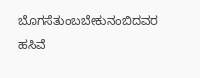ಬೊಗಸೆತುಂಬಬೇಕುನಂಬಿದವರ ಹಸಿವೆ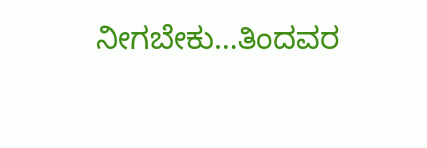ನೀಗಬೇಕು…ತಿಂದವರ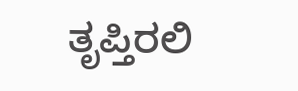ತೃಪ್ತಿರಲಿ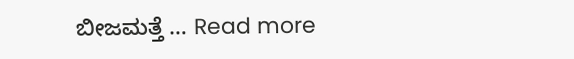ಬೀಜಮತ್ತೆ … Read more